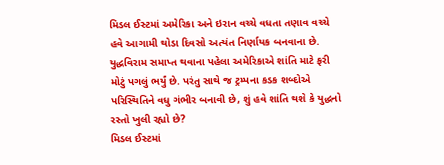મિડલ ઈસ્ટમાં અમેરિકા અને ઇરાન વચ્ચે વધતા તણાવ વચ્ચે હવે આગામી થોડા દિવસો અત્યંત નિર્ણાયક બનવાના છે. યુદ્ધવિરામ સમાપ્ત થવાના પહેલા અમેરિકાએ શાંતિ માટે ફરી મોટું પગલું ભર્યું છે. પરંતુ સાથે જ ટ્રમ્પના કડક શબ્દોએ પરિસ્થિતિને વધુ ગંભીર બનાવી છે, શું હવે શાંતિ થશે કે યુદ્ધનો રસ્તો ખુલી રહ્યો છે?
મિડલ ઈસ્ટમાં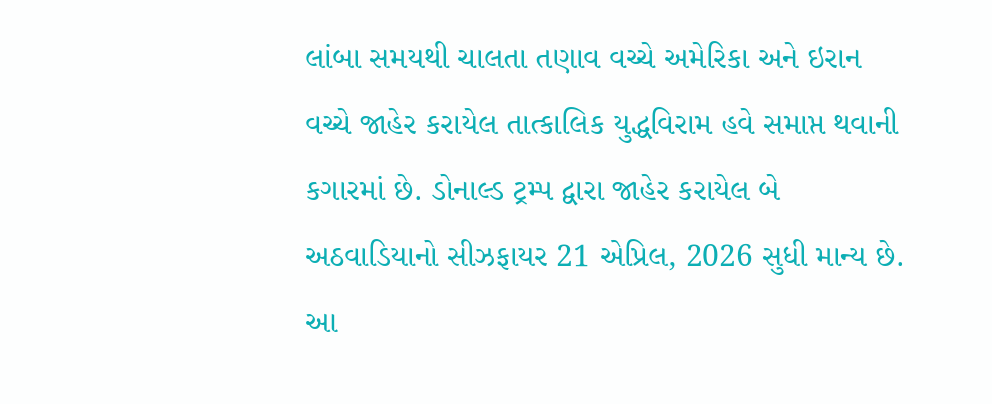લાંબા સમયથી ચાલતા તણાવ વચ્ચે અમેરિકા અને ઇરાન વચ્ચે જાહેર કરાયેલ તાત્કાલિક યુદ્ધવિરામ હવે સમાપ્ત થવાની કગારમાં છે. ડોનાલ્ડ ટ્રમ્પ દ્વારા જાહેર કરાયેલ બે અઠવાડિયાનો સીઝફાયર 21 એપ્રિલ, 2026 સુધી માન્ય છે. આ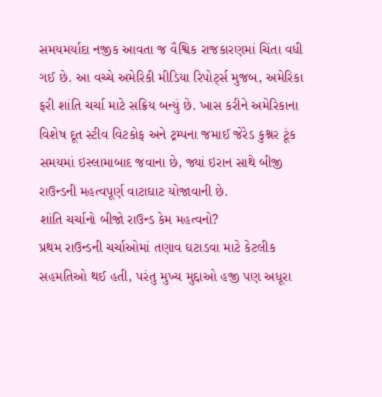સમયમર્યાદા નજીક આવતા જ વૈશ્વિક રાજકારણમાં ચિંતા વધી ગઈ છે. આ વચ્ચે અમેરિકી મીડિયા રિપોર્ટ્સ મુજબ, અમેરિકા ફરી શાંતિ ચર્ચા માટે સક્રિય બન્યું છે. ખાસ કરીને અમેરિકાના વિશેષ દૂત સ્ટીવ વિટકોફ અને ટ્રમ્પના જમાઈ જેરેડ કુશ્નર ટૂંક સમયમાં ઇસ્લામાબાદ જવાના છે, જ્યાં ઇરાન સાથે બીજી રાઉન્ડની મહત્વપૂર્ણ વાટાઘાટ યોજાવાની છે.
શાંતિ ચર્ચાનો બીજો રાઉન્ડ કેમ મહત્વનો?
પ્રથમ રાઉન્ડની ચર્ચાઓમાં તણાવ ઘટાડવા માટે કેટલીક સહમતિઓ થઈ હતી, પરંતુ મુખ્ય મુદ્દાઓ હજી પણ અધૂરા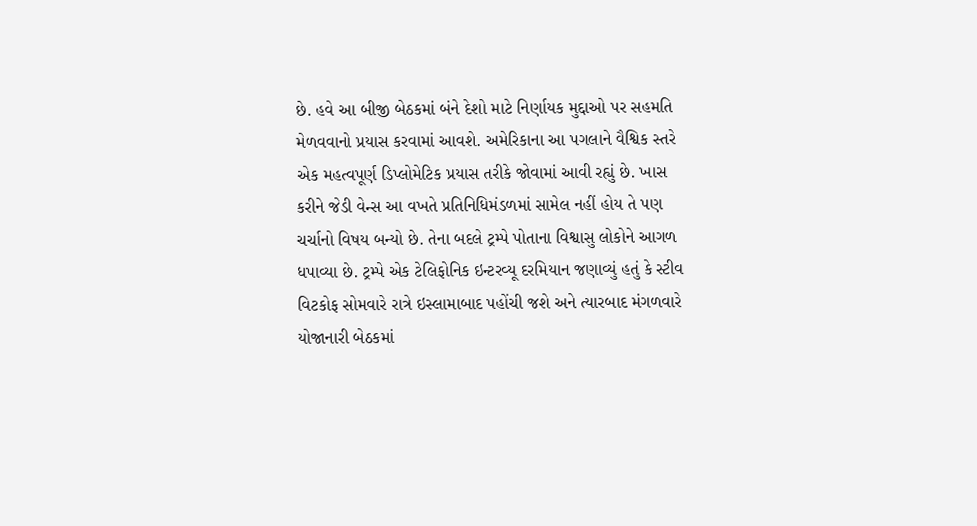છે. હવે આ બીજી બેઠકમાં બંને દેશો માટે નિર્ણાયક મુદ્દાઓ પર સહમતિ મેળવવાનો પ્રયાસ કરવામાં આવશે. અમેરિકાના આ પગલાને વૈશ્વિક સ્તરે એક મહત્વપૂર્ણ ડિપ્લોમેટિક પ્રયાસ તરીકે જોવામાં આવી રહ્યું છે. ખાસ કરીને જેડી વેન્સ આ વખતે પ્રતિનિધિમંડળમાં સામેલ નહીં હોય તે પણ ચર્ચાનો વિષય બન્યો છે. તેના બદલે ટ્રમ્પે પોતાના વિશ્વાસુ લોકોને આગળ ધપાવ્યા છે. ટ્રમ્પે એક ટેલિફોનિક ઇન્ટરવ્યૂ દરમિયાન જણાવ્યું હતું કે સ્ટીવ વિટકોફ સોમવારે રાત્રે ઇસ્લામાબાદ પહોંચી જશે અને ત્યારબાદ મંગળવારે યોજાનારી બેઠકમાં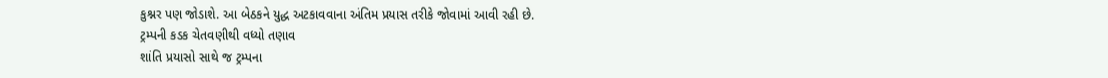કુશ્નર પણ જોડાશે. આ બેઠકને યુદ્ધ અટકાવવાના અંતિમ પ્રયાસ તરીકે જોવામાં આવી રહી છે.
ટ્રમ્પની કડક ચેતવણીથી વધ્યો તણાવ
શાંતિ પ્રયાસો સાથે જ ટ્રમ્પના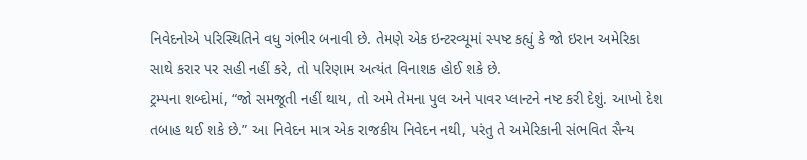નિવેદનોએ પરિસ્થિતિને વધુ ગંભીર બનાવી છે. તેમણે એક ઇન્ટરવ્યૂમાં સ્પષ્ટ કહ્યું કે જો ઇરાન અમેરિકા સાથે કરાર પર સહી નહીં કરે, તો પરિણામ અત્યંત વિનાશક હોઈ શકે છે.
ટ્રમ્પના શબ્દોમાં, “જો સમજૂતી નહીં થાય, તો અમે તેમના પુલ અને પાવર પ્લાન્ટને નષ્ટ કરી દેશું. આખો દેશ તબાહ થઈ શકે છે.” આ નિવેદન માત્ર એક રાજકીય નિવેદન નથી, પરંતુ તે અમેરિકાની સંભવિત સૈન્ય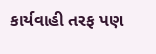કાર્યવાહી તરફ પણ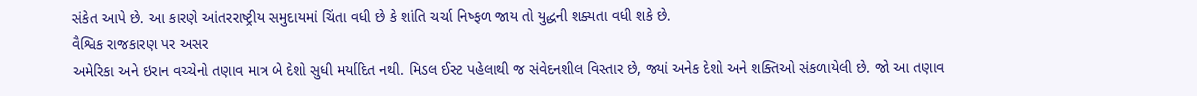સંકેત આપે છે. આ કારણે આંતરરાષ્ટ્રીય સમુદાયમાં ચિંતા વધી છે કે શાંતિ ચર્ચા નિષ્ફળ જાય તો યુદ્ધની શક્યતા વધી શકે છે.
વૈશ્વિક રાજકારણ પર અસર
અમેરિકા અને ઇરાન વચ્ચેનો તણાવ માત્ર બે દેશો સુધી મર્યાદિત નથી. મિડલ ઈસ્ટ પહેલાથી જ સંવેદનશીલ વિસ્તાર છે, જ્યાં અનેક દેશો અને શક્તિઓ સંકળાયેલી છે. જો આ તણાવ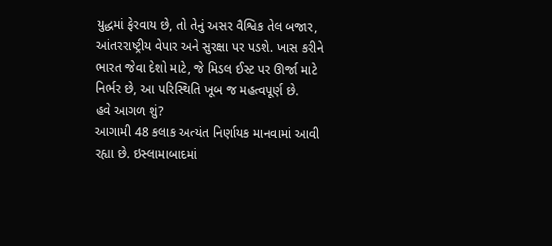યુદ્ધમાં ફેરવાય છે, તો તેનું અસર વૈશ્વિક તેલ બજાર, આંતરરાષ્ટ્રીય વેપાર અને સુરક્ષા પર પડશે. ખાસ કરીને ભારત જેવા દેશો માટે, જે મિડલ ઈસ્ટ પર ઊર્જા માટે નિર્ભર છે, આ પરિસ્થિતિ ખૂબ જ મહત્વપૂર્ણ છે.
હવે આગળ શું?
આગામી 48 કલાક અત્યંત નિર્ણાયક માનવામાં આવી રહ્યા છે. ઇસ્લામાબાદમાં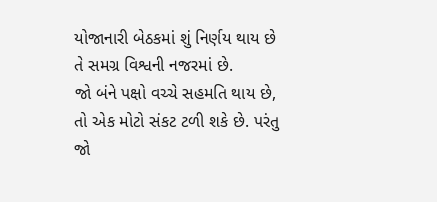યોજાનારી બેઠકમાં શું નિર્ણય થાય છે તે સમગ્ર વિશ્વની નજરમાં છે.
જો બંને પક્ષો વચ્ચે સહમતિ થાય છે, તો એક મોટો સંકટ ટળી શકે છે. પરંતુ જો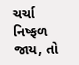ચર્ચા નિષ્ફળ જાય, તો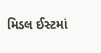મિડલ ઈસ્ટમાં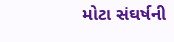મોટા સંઘર્ષની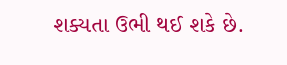શક્યતા ઉભી થઈ શકે છે.